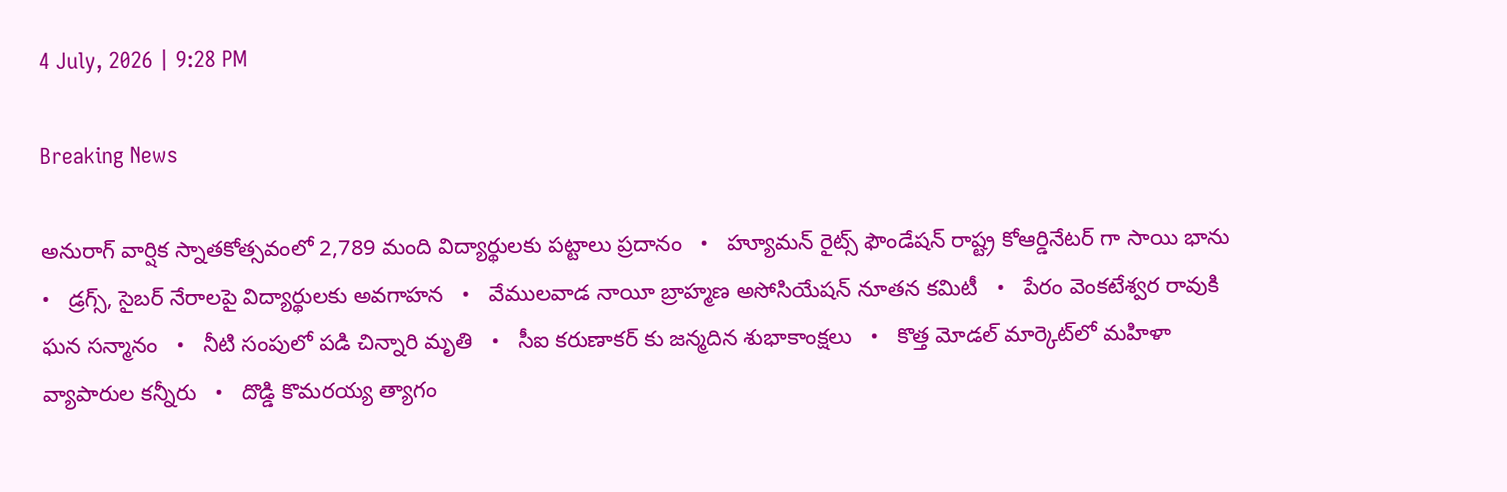4 July, 2026 | 9:28 PM

Breaking News

అనురాగ్ వార్షిక స్నాతకోత్సవంలో 2,789 మంది విద్యార్థులకు పట్టాలు ప్రదానం   •   హ్యూమన్‌ రైట్స్‌ ఫౌండేషన్‌ రాష్ట్ర కోఆర్డినేటర్ గా సాయి భాను   •   డ్రగ్స్, సైబర్ నేరాలపై విద్యార్థులకు అవగాహన   •   వేములవాడ నాయీ బ్రాహ్మణ అసోసియేషన్‌ నూతన కమిటీ   •   పేరం వెంకటేశ్వర రావుకి ఘన సన్మానం   •   నీటి సంపులో పడి చిన్నారి మృతి   •   సీఐ కరుణాకర్ కు జన్మదిన శుభాకాంక్షలు   •   కొత్త మోడల్ మార్కెట్‌లో మహిళా వ్యాపారుల కన్నీరు   •   దొడ్డి కొమరయ్య త్యాగం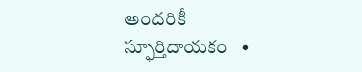అందరికీ స్ఫూర్తిదాయకం   •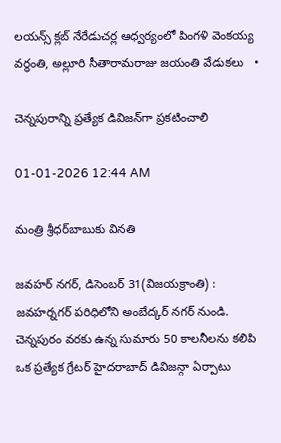లయన్స్ క్లబ్ నేరేడుచర్ల ఆధ్వర్యంలో పింగళి వెంకయ్య వర్ధంతి, అల్లూరి సీతారామరాజు జయంతి వేడుకలు   •

చెన్నపురాన్ని ప్రత్యేక డివిజన్‌గా ప్రకటించాలి

01-01-2026 12:44 AM

మంత్రి శ్రీధర్‌బాబుకు వినతి

జవహర్ నగర్, డిసెంబర్ 31(విజయక్రాంతి) : జవహర్నగర్ పరిధిలోని అంబేద్కర్ నగర్ నుండి. చెన్నపురం వరకు ఉన్న సుమారు 50 కాలనీలను కలిపి ఒక ప్రత్యేక గ్రేటర్ హైదరాబాద్ డివిజన్గా ఏర్పాటు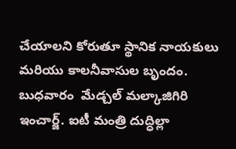చేయాలని కోరుతూ స్థానిక నాయకులు మరియు కాలనీవాసుల బృందం. బుధవారం  మేడ్చల్ మల్కాజిగిరి ఇంచార్జ్. ఐటీ మంత్రి దుద్ధిల్లా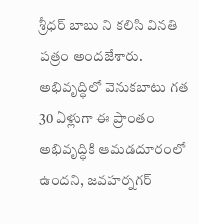శ్రీధర్ బాబు ని కలిసి వినతి పత్రం అందజేశారు. అభివృద్ధిలో వెనుకబాటు గత 30 ఏళ్లుగా ఈ ప్రాంతం అభివృద్ధికి ఆమడదూరంలో ఉందని, జవహర్నగర్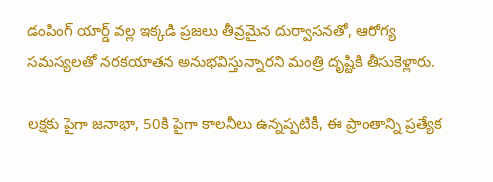డంపింగ్ యార్డ్ వల్ల ఇక్కడి ప్రజలు తీవ్రమైన దుర్వాసనతో, ఆరోగ్య సమస్యలతో నరకయాతన అనుభవిస్తున్నారని మంత్రి దృష్టికి తీసుకెళ్లారు.

లక్షకు పైగా జనాభా, 50కి పైగా కాలనీలు ఉన్నప్పటికీ, ఈ ప్రాంతాన్ని ప్రత్యేక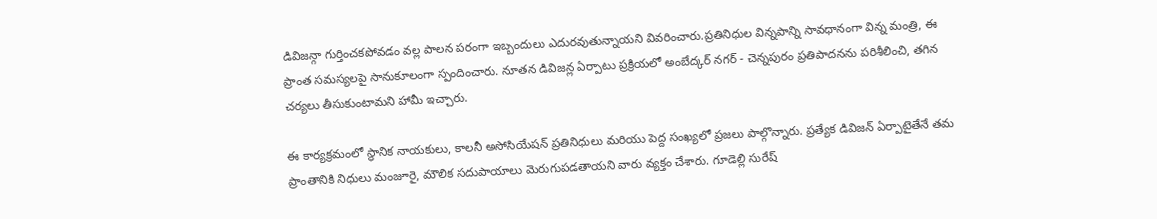డివిజన్గా గుర్తించకపోవడం వల్ల పాలన పరంగా ఇబ్బందులు ఎదురవుతున్నాయని వివరించారు.ప్రతినిధుల విన్నపాన్ని సావధానంగా విన్న మంత్రి, ఈ ప్రాంత సమస్యలపై సానుకూలంగా స్పందించారు. నూతన డివిజన్ల ఏర్పాటు ప్రక్రియలో అంబేద్కర్ నగర్ - చెన్నపురం ప్రతిపాదనను పరిశీలించి, తగిన చర్యలు తీసుకుంటామని హామీ ఇచ్చారు.

ఈ కార్యక్రమంలో స్థానిక నాయకులు, కాలనీ అసోసియేషన్ ప్రతినిధులు మరియు పెద్ద సంఖ్యలో ప్రజలు పాల్గొన్నారు. ప్రత్యేక డివిజన్ ఏర్పాటైతేనే తమ ప్రాంతానికి నిధులు మంజూరై, మౌలిక సదుపాయాలు మెరుగుపడతాయని వారు వ్యక్తం చేశారు. గూడెల్లి సురేష్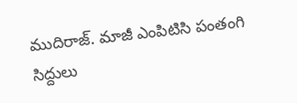ముదిరాజ్. మాజీ ఎంపిటిసి పంతంగి సిద్దులు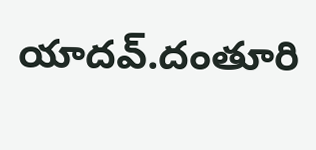యాదవ్.దంతూరి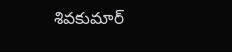శివకుమార్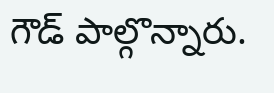గౌడ్ పాల్గొన్నారు.